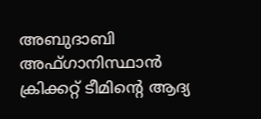അബുദാബി
അഫ്ഗാനിസ്ഥാൻ ക്രിക്കറ്റ് ടീമിന്റെ ആദ്യ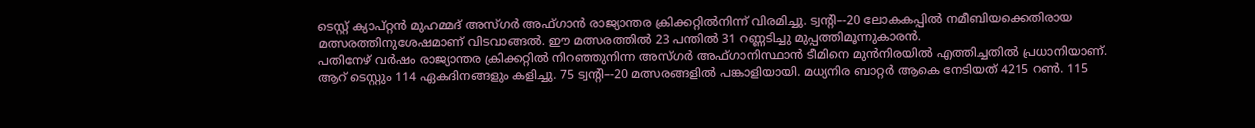ടെസ്റ്റ് ക്യാപ്റ്റൻ മുഹമ്മദ് അസ്ഗർ അഫ്ഗാൻ രാജ്യാന്തര ക്രിക്കറ്റിൽനിന്ന് വിരമിച്ചു. ട്വന്റി–-20 ലോകകപ്പിൽ നമീബിയക്കെതിരായ മത്സരത്തിനുശേഷമാണ് വിടവാങ്ങൽ. ഈ മത്സരത്തിൽ 23 പന്തിൽ 31 റണ്ണടിച്ചു മുപ്പത്തിമൂന്നുകാരൻ.
പതിനേഴ് വർഷം രാജ്യാന്തര ക്രിക്കറ്റിൽ നിറഞ്ഞുനിന്ന അസ്ഗർ അഫ്ഗാനിസ്ഥാൻ ടീമിനെ മുൻനിരയിൽ എത്തിച്ചതിൽ പ്രധാനിയാണ്. ആറ് ടെസ്റ്റും 114 ഏകദിനങ്ങളും കളിച്ചു. 75 ട്വന്റി–-20 മത്സരങ്ങളിൽ പങ്കാളിയായി. മധ്യനിര ബാറ്റർ ആകെ നേടിയത് 4215 റൺ. 115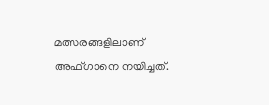മത്സരങ്ങളിലാണ് അഫ്ഗാനെ നയിച്ചത്.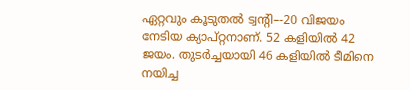ഏറ്റവും കൂടുതൽ ട്വന്റി–-20 വിജയം നേടിയ ക്യാപ്റ്റനാണ്. 52 കളിയിൽ 42 ജയം. തുടർച്ചയായി 46 കളിയിൽ ടീമിനെ നയിച്ച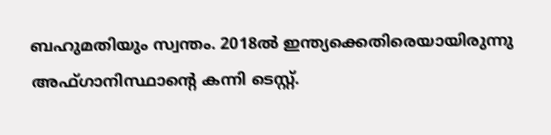ബഹുമതിയും സ്വന്തം. 2018ൽ ഇന്ത്യക്കെതിരെയായിരുന്നു അഫ്ഗാനിസ്ഥാന്റെ കന്നി ടെസ്റ്റ്.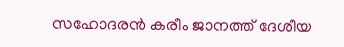സഹോദരൻ കരീം ജാനത്ത് ദേശീയ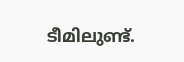ടീമിലുണ്ട്.